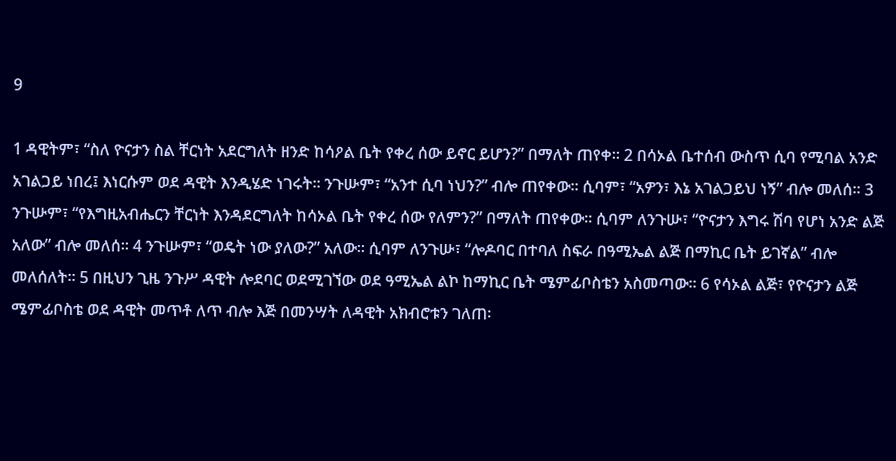9

1 ዳዊትም፣ “ስለ ዮናታን ስል ቸርነት አደርግለት ዘንድ ከሳዖል ቤት የቀረ ሰው ይኖር ይሆን?” በማለት ጠየቀ፡፡ 2 በሳኦል ቤተሰብ ውስጥ ሲባ የሚባል አንድ አገልጋይ ነበረ፤ እነርሱም ወደ ዳዊት እንዲሄድ ነገሩት፡፡ ንጉሡም፣ “አንተ ሲባ ነህን?” ብሎ ጠየቀው፡፡ ሲባም፣ “አዎን፣ እኔ አገልጋይህ ነኝ” ብሎ መለሰ፡፡ 3 ንጉሡም፣ “የእግዚአብሔርን ቸርነት እንዳደርግለት ከሳኦል ቤት የቀረ ሰው የለምን?” በማለት ጠየቀው፡፡ ሲባም ለንጉሡ፣ “ዮናታን እግሩ ሽባ የሆነ አንድ ልጅ አለው” ብሎ መለሰ፡፡ 4 ንጉሡም፣ “ወዴት ነው ያለው?” አለው፡፡ ሲባም ለንጉሡ፣ “ሎዶባር በተባለ ስፍራ በዓሚኤል ልጅ በማኪር ቤት ይገኛል” ብሎ መለሰለት፡፡ 5 በዚህን ጊዜ ንጉሥ ዳዊት ሎደባር ወደሚገኘው ወደ ዓሚኤል ልኮ ከማኪር ቤት ሜምፊቦስቴን አስመጣው፡፡ 6 የሳኦል ልጅ፣ የዮናታን ልጅ ሜምፊቦስቴ ወደ ዳዊት መጥቶ ለጥ ብሎ እጅ በመንሣት ለዳዊት አክብሮቱን ገለጠ፡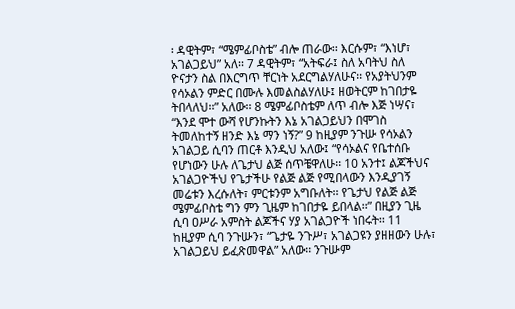፡ ዳዊትም፣ “ሜምፊቦስቴ” ብሎ ጠራው፡፡ እርሱም፣ “እነሆ፣ አገልጋይህ” አለ፡፡ 7 ዳዊትም፣ “አትፍራ፤ ስለ አባትህ ስለ ዮናታን ስል በእርግጥ ቸርነት አደርግልሃለሁና፡፡ የአያትህንም የሳኦልን ምድር በሙሉ እመልስልሃለሁ፤ ዘወትርም ከገበታዬ ትበላለህ፡፡” አለው፡፡ 8 ሜምፊቦስቴም ለጥ ብሎ እጅ ነሣና፣ “እንደ ሞተ ውሻ የሆንኩትን እኔ አገልጋይህን በሞገስ ትመለከተኝ ዘንድ እኔ ማን ነኝ?” 9 ከዚያም ንጉሡ የሳኦልን አገልጋይ ሲባን ጠርቶ እንዲህ አለው፤ “የሳኦልና የቤተሰቡ የሆነውን ሁሉ ለጌታህ ልጅ ሰጥቼዋለሁ፡፡ 10 አንተ፤ ልጆችህና አገልጋዮችህ የጌታችሁ የልጅ ልጅ የሚበላውን እንዲያገኝ መሬቱን እረሱለት፣ ምርቱንም አግቡለት፡፡ የጌታህ የልጅ ልጅ ሜምፊቦስቴ ግን ምን ጊዜም ከገበታዬ ይበላል፡፡” በዚያን ጊዜ ሲባ ዐሥራ አምስት ልጆችና ሃያ አገልጋዮች ነበሩት፡፡ 11 ከዚያም ሲባ ንጉሡን፣ “ጌታዬ ንጉሥ፣ አገልጋዩን ያዘዘውን ሁሉ፣ አገልጋይህ ይፈጽመዋል” አለው፡፡ ንጉሡም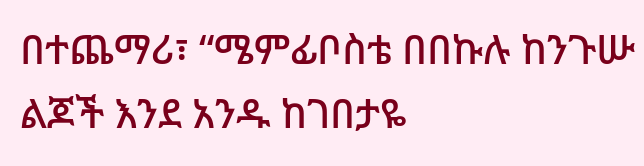በተጨማሪ፣ “ሜምፊቦስቴ በበኩሉ ከንጉሡ ልጆች እንደ አንዱ ከገበታዬ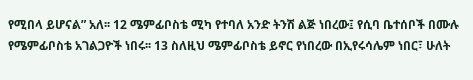የሚበላ ይሆናል” አለ፡፡ 12 ሜምፊቦስቴ ሚካ የተባለ አንድ ትንሽ ልጅ ነበረው፤ የሲባ ቤተሰቦች በሙሉ የሜምፊቦስቴ አገልጋዮች ነበሩ፡፡ 13 ስለዚህ ሜምፊቦስቴ ይኖር የነበረው በኢየሩሳሌም ነበር፣ ሁለት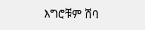እግሮቹም ሽባ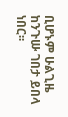ቢሆኑም ሁልጊዜ ከንጉሡ ገበታ ይበላ ነበር፡፡